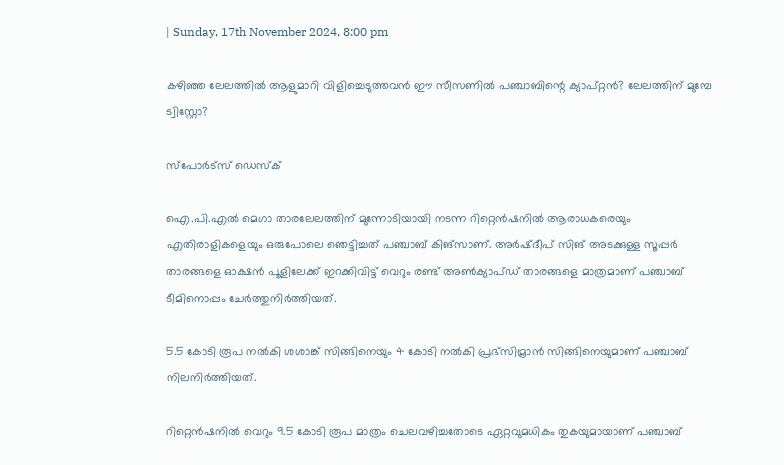| Sunday, 17th November 2024, 8:00 pm

കഴിഞ്ഞ ലേലത്തില്‍ ആളുമാറി വിളിച്ചെടുത്തവന്‍ ഈ സീസണില്‍ പഞ്ചാബിന്റെ ക്യാപ്റ്റന്‍? ലേലത്തിന് മുമ്പേ ട്വിസ്റ്റോ?

സ്പോര്‍ട്സ് ഡെസ്‌ക്

ഐ.പി.എല്‍ മെഗാ താരലേലത്തിന് മുന്നോടിയായി നടന്ന റിറ്റെന്‍ഷനില്‍ ആരാധകരെയും എതിരാളികളെയും ഒരുപോലെ ഞെട്ടിച്ചത് പഞ്ചാബ് കിങ്‌സാണ്. അര്‍ഷ്ദീപ് സിങ് അടക്കുള്ള സൂപ്പര്‍ താരങ്ങളെ ഓക്ഷന്‍ പൂളിലേക്ക് ഇറക്കിവിട്ട് വെറും രണ്ട് അണ്‍ക്യാപ്ഡ് താരങ്ങളെ മാത്രമാണ് പഞ്ചാബ് ടീമിനൊപ്പം ചേര്‍ത്തുനിര്‍ത്തിയത്.

5.5 കോടി രൂപ നല്‍കി ശശാങ്ക് സിങ്ങിനെയും 4 കോടി നല്‍കി പ്രഭ്‌സിമ്രാന്‍ സിങ്ങിനെയുമാണ് പഞ്ചാബ് നിലനിര്‍ത്തിയത്.

റിറ്റെന്‍ഷനില്‍ വെറും 9.5 കോടി രൂപ മാത്രം ചെലവഴിച്ചതോടെ ഏറ്റവുമധികം തുകയുമായാണ് പഞ്ചാബ്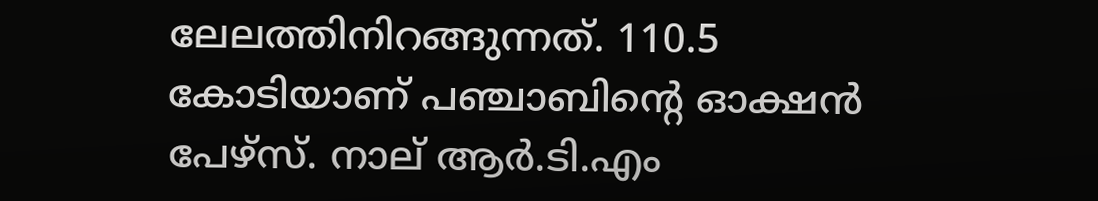ലേലത്തിനിറങ്ങുന്നത്. 110.5 കോടിയാണ് പഞ്ചാബിന്റെ ഓക്ഷന്‍ പേഴ്‌സ്. നാല് ആര്‍.ടി.എം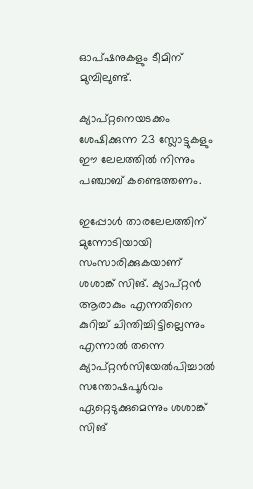ഓപ്ഷനുകളും ടീമിന് മുമ്പിലുണ്ട്.

ക്യാപ്റ്റനെയടക്കം ശേഷിക്കുന്ന 23 സ്ലോട്ടുകളും ഈ ലേലത്തില്‍ നിന്നും പഞ്ചാബ് കണ്ടെത്തണം.

ഇപ്പോള്‍ താരലേലത്തിന് മുന്നോടിയായി സംസാരിക്കുകയാണ് ശശാങ്ക് സിങ്. ക്യാപ്റ്റന്‍ ആരാകും എന്നതിനെ കുറിച്ച് ചിന്തിച്ചിട്ടില്ലെന്നും എന്നാല്‍ തന്നെ ക്യാപ്റ്റന്‍സിയേല്‍പിച്ചാല്‍ സന്തോഷപൂര്‍വം ഏറ്റെടുക്കുമെന്നും ശശാങ്ക് സിങ്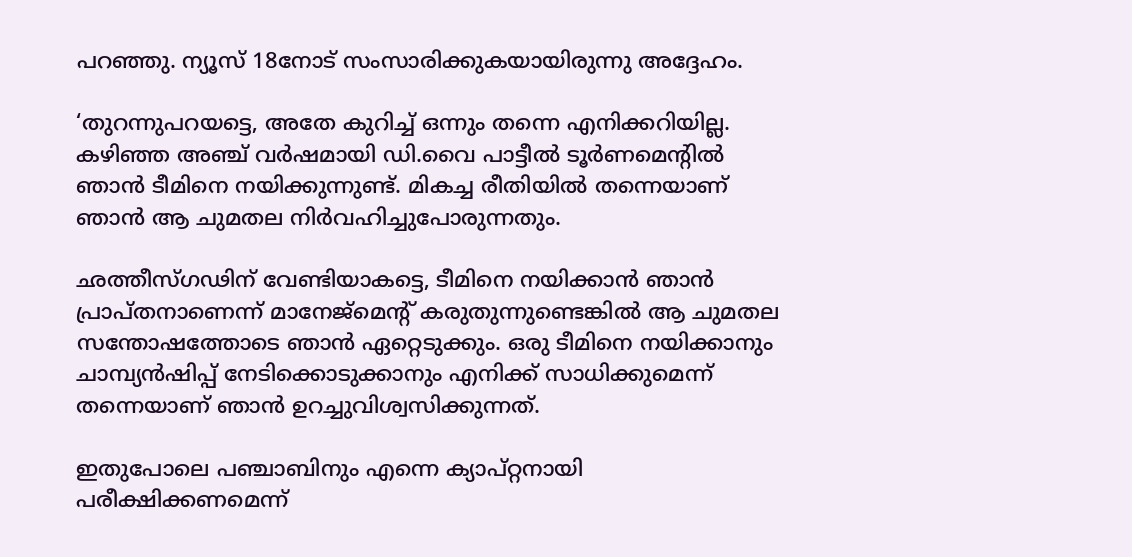പറഞ്ഞു. ന്യൂസ് 18നോട് സംസാരിക്കുകയായിരുന്നു അദ്ദേഹം.

‘തുറന്നുപറയട്ടെ, അതേ കുറിച്ച് ഒന്നും തന്നെ എനിക്കറിയില്ല. കഴിഞ്ഞ അഞ്ച് വര്‍ഷമായി ഡി.വൈ പാട്ടീല്‍ ടൂര്‍ണമെന്റില്‍ ഞാന്‍ ടീമിനെ നയിക്കുന്നുണ്ട്. മികച്ച രീതിയില്‍ തന്നെയാണ് ഞാന്‍ ആ ചുമതല നിര്‍വഹിച്ചുപോരുന്നതും.

ഛത്തീസ്ഗഢിന് വേണ്ടിയാകട്ടെ, ടീമിനെ നയിക്കാന്‍ ഞാന്‍ പ്രാപ്തനാണെന്ന് മാനേജ്‌മെന്റ് കരുതുന്നുണ്ടെങ്കില്‍ ആ ചുമതല സന്തോഷത്തോടെ ഞാന്‍ ഏറ്റെടുക്കും. ഒരു ടീമിനെ നയിക്കാനും ചാമ്പ്യന്‍ഷിപ്പ് നേടിക്കൊടുക്കാനും എനിക്ക് സാധിക്കുമെന്ന് തന്നെയാണ് ഞാന്‍ ഉറച്ചുവിശ്വസിക്കുന്നത്.

ഇതുപോലെ പഞ്ചാബിനും എന്നെ ക്യാപ്റ്റനായി പരീക്ഷിക്കണമെന്ന്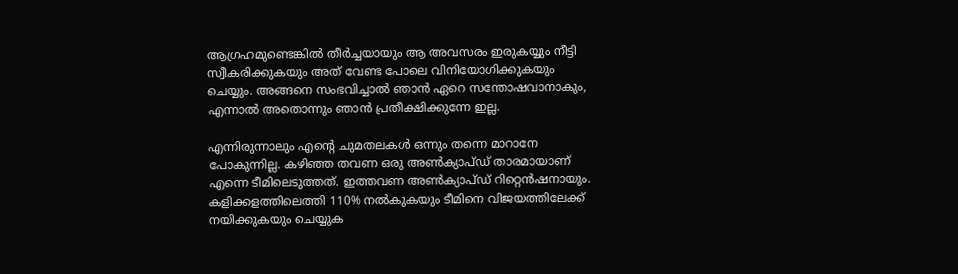ആഗ്രഹമുണ്ടെങ്കില്‍ തീര്‍ച്ചയായും ആ അവസരം ഇരുകയ്യും നീട്ടി സ്വീകരിക്കുകയും അത് വേണ്ട പോലെ വിനിയോഗിക്കുകയും ചെയ്യും. അങ്ങനെ സംഭവിച്ചാല്‍ ഞാന്‍ ഏറെ സന്തോഷവാനാകും, എന്നാല്‍ അതൊന്നും ഞാന്‍ പ്രതീക്ഷിക്കുന്നേ ഇല്ല.

എന്നിരുന്നാലും എന്റെ ചുമതലകള്‍ ഒന്നും തന്നെ മാറാനേ പോകുന്നില്ല. കഴിഞ്ഞ തവണ ഒരു അണ്‍ക്യാപ്ഡ് താരമായാണ് എന്നെ ടീമിലെടുത്തത്. ഇത്തവണ അണ്‍ക്യാപ്ഡ് റിറ്റെന്‍ഷനായും. കളിക്കളത്തിലെത്തി 110% നല്‍കുകയും ടീമിനെ വിജയത്തിലേക്ക് നയിക്കുകയും ചെയ്യുക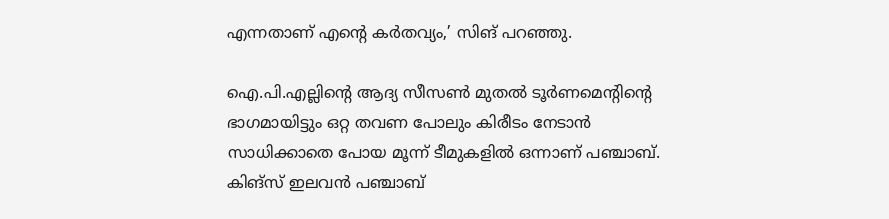എന്നതാണ് എന്റെ കര്‍തവ്യം,’ സിങ് പറഞ്ഞു.

ഐ.പി.എല്ലിന്റെ ആദ്യ സീസണ്‍ മുതല്‍ ടൂര്‍ണമെന്റിന്റെ ഭാഗമായിട്ടും ഒറ്റ തവണ പോലും കിരീടം നേടാന്‍ സാധിക്കാതെ പോയ മൂന്ന് ടീമുകളില്‍ ഒന്നാണ് പഞ്ചാബ്. കിങ്‌സ് ഇലവന്‍ പഞ്ചാബ്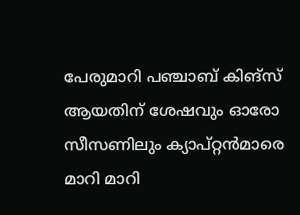പേരുമാറി പഞ്ചാബ് കിങ്‌സ് ആയതിന് ശേഷവും ഓരോ സീസണിലും ക്യാപ്റ്റന്‍മാരെ മാറി മാറി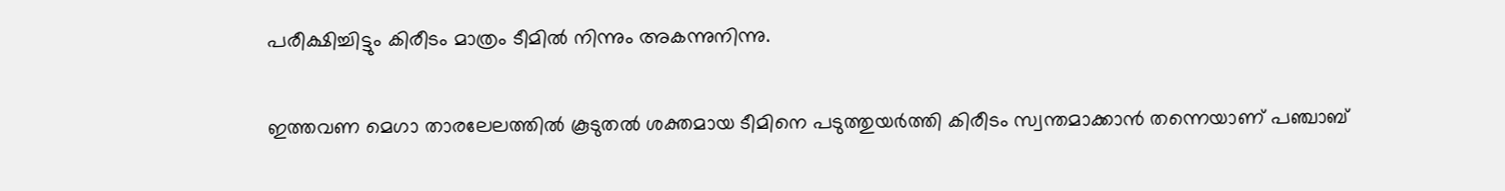പരീക്ഷിച്ചിട്ടും കിരീടം മാത്രം ടീമില്‍ നിന്നും അകന്നുനിന്നു.

ഇത്തവണ മെഗാ താരലേലത്തില്‍ കൂടുതല്‍ ശക്തമായ ടീമിനെ പടുത്തുയര്‍ത്തി കിരീടം സ്വന്തമാക്കാന്‍ തന്നെയാണ് പഞ്ചാബ്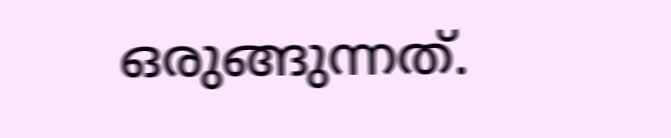ഒരുങ്ങുന്നത്.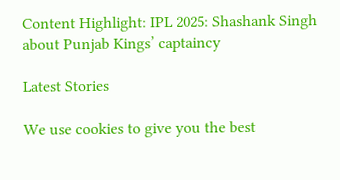Content Highlight: IPL 2025: Shashank Singh about Punjab Kings’ captaincy

Latest Stories

We use cookies to give you the best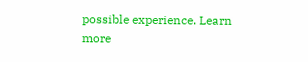possible experience. Learn more